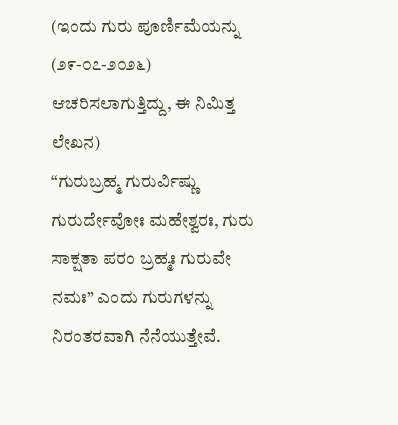(ಇಂದು ಗುರು ಪೂರ್ಣಿಮೆಯನ್ನು (೨೯-೦೭-೨೦೨೬) ಆಚರಿಸಲಾಗುತ್ತಿದ್ದು, ಈ ನಿಮಿತ್ತ ಲೇಖನ)
“ಗುರುಬ್ರಹ್ಮ ಗುರುರ್ವಿಷ್ಣು ಗುರುರ್ದೇವೋಃ ಮಹೇಶ್ವರಃ, ಗುರು ಸಾಕ್ಷತಾ ಪರಂ ಬ್ರಹ್ಮಃ ಗುರುವೇ ನಮಃ” ಎಂದು ಗುರುಗಳನ್ನು ನಿರಂತರವಾಗಿ ನೆನೆಯುತ್ತೇವೆ.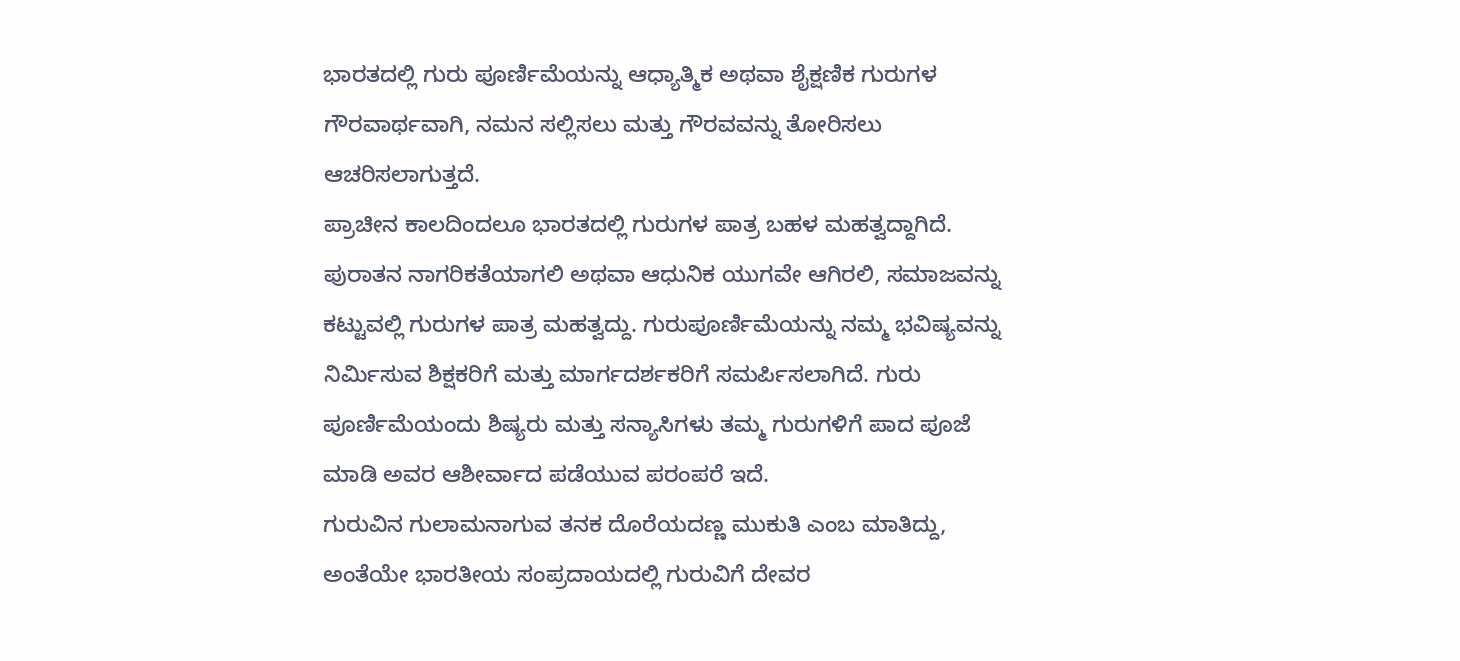ಭಾರತದಲ್ಲಿ ಗುರು ಪೂರ್ಣಿಮೆಯನ್ನು ಆಧ್ಯಾತ್ಮಿಕ ಅಥವಾ ಶೈಕ್ಷಣಿಕ ಗುರುಗಳ ಗೌರವಾರ್ಥವಾಗಿ, ನಮನ ಸಲ್ಲಿಸಲು ಮತ್ತು ಗೌರವವನ್ನು ತೋರಿಸಲು ಆಚರಿಸಲಾಗುತ್ತದೆ.
ಪ್ರಾಚೀನ ಕಾಲದಿಂದಲೂ ಭಾರತದಲ್ಲಿ ಗುರುಗಳ ಪಾತ್ರ ಬಹಳ ಮಹತ್ವದ್ದಾಗಿದೆ. ಪುರಾತನ ನಾಗರಿಕತೆಯಾಗಲಿ ಅಥವಾ ಆಧುನಿಕ ಯುಗವೇ ಆಗಿರಲಿ, ಸಮಾಜವನ್ನು ಕಟ್ಟುವಲ್ಲಿ ಗುರುಗಳ ಪಾತ್ರ ಮಹತ್ವದ್ದು. ಗುರುಪೂರ್ಣಿಮೆಯನ್ನು ನಮ್ಮ ಭವಿಷ್ಯವನ್ನು ನಿರ್ಮಿಸುವ ಶಿಕ್ಷಕರಿಗೆ ಮತ್ತು ಮಾರ್ಗದರ್ಶಕರಿಗೆ ಸಮರ್ಪಿಸಲಾಗಿದೆ. ಗುರು ಪೂರ್ಣಿಮೆಯಂದು ಶಿಷ್ಯರು ಮತ್ತು ಸನ್ಯಾಸಿಗಳು ತಮ್ಮ ಗುರುಗಳಿಗೆ ಪಾದ ಪೂಜೆ ಮಾಡಿ ಅವರ ಆಶೀರ್ವಾದ ಪಡೆಯುವ ಪರಂಪರೆ ಇದೆ.
ಗುರುವಿನ ಗುಲಾಮನಾಗುವ ತನಕ ದೊರೆಯದಣ್ಣ ಮುಕುತಿ ಎಂಬ ಮಾತಿದ್ದು, ಅಂತೆಯೇ ಭಾರತೀಯ ಸಂಪ್ರದಾಯದಲ್ಲಿ ಗುರುವಿಗೆ ದೇವರ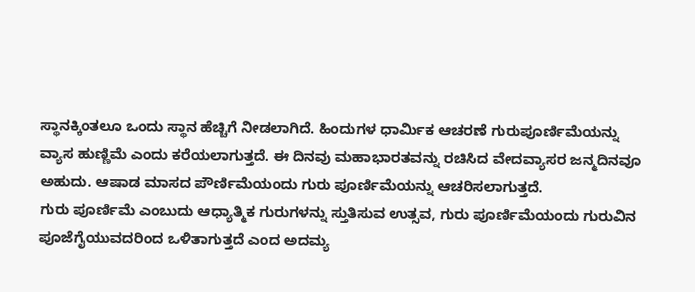ಸ್ಥಾನಕ್ಕಿಂತಲೂ ಒಂದು ಸ್ಥಾನ ಹೆಚ್ಚಿಗೆ ನೀಡಲಾಗಿದೆ. ಹಿಂದುಗಳ ಧಾರ್ಮಿಕ ಆಚರಣೆ ಗುರುಪೂರ್ಣಿಮೆಯನ್ನು ವ್ಯಾಸ ಹುಣ್ಣಿಮೆ ಎಂದು ಕರೆಯಲಾಗುತ್ತದೆ. ಈ ದಿನವು ಮಹಾಭಾರತವನ್ನು ರಚಿಸಿದ ವೇದವ್ಯಾಸರ ಜನ್ಮದಿನವೂ ಅಹುದು. ಆಷಾಡ ಮಾಸದ ಪೌರ್ಣಿಮೆಯಂದು ಗುರು ಪೂರ್ಣಿಮೆಯನ್ನು ಆಚರಿಸಲಾಗುತ್ತದೆ.
ಗುರು ಪೂರ್ಣಿಮೆ ಎಂಬುದು ಆಧ್ಯಾತ್ಮಿಕ ಗುರುಗಳನ್ನು ಸ್ತುತಿಸುವ ಉತ್ಸವ, ಗುರು ಪೂರ್ಣಿಮೆಯಂದು ಗುರುವಿನ ಪೂಜೆಗೈಯುವದರಿಂದ ಒಳಿತಾಗುತ್ತದೆ ಎಂದ ಅದಮ್ಯ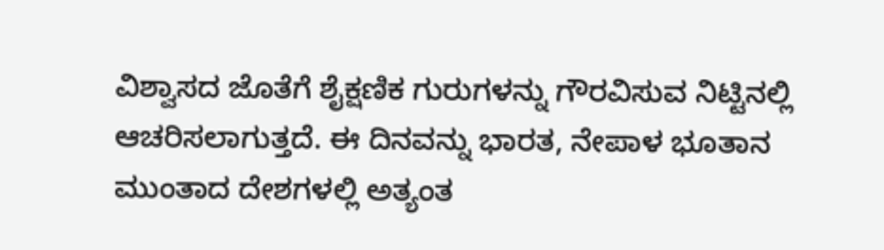ವಿಶ್ವಾಸದ ಜೊತೆಗೆ ಶೈಕ್ಷಣಿಕ ಗುರುಗಳನ್ನು ಗೌರವಿಸುವ ನಿಟ್ಟಿನಲ್ಲಿ ಆಚರಿಸಲಾಗುತ್ತದೆ. ಈ ದಿನವನ್ನು ಭಾರತ, ನೇಪಾಳ ಭೂತಾನ ಮುಂತಾದ ದೇಶಗಳಲ್ಲಿ ಅತ್ಯಂತ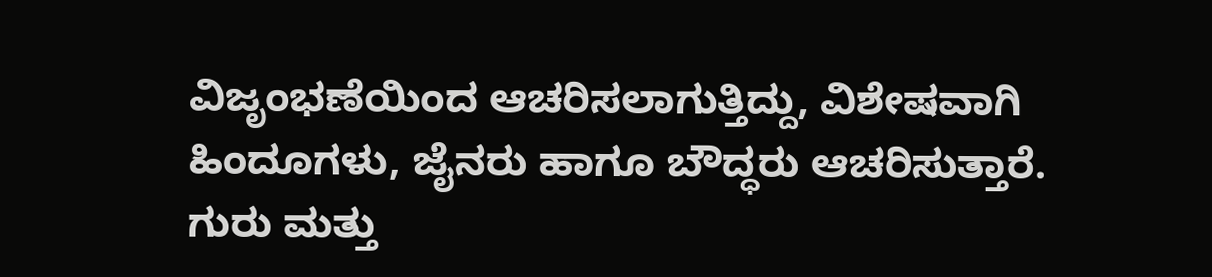ವಿಜೃಂಭಣೆಯಿಂದ ಆಚರಿಸಲಾಗುತ್ತಿದ್ದು, ವಿಶೇಷವಾಗಿ ಹಿಂದೂಗಳು, ಜೈನರು ಹಾಗೂ ಬೌದ್ಧರು ಆಚರಿಸುತ್ತಾರೆ.
ಗುರು ಮತ್ತು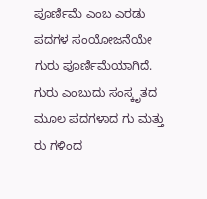ಪೂರ್ಣಿಮೆ ಎಂಬ ಎರಡು ಪದಗಳ ಸಂಯೋಜನೆಯೇ ಗುರು ಪೂರ್ಣಿಮೆಯಾಗಿದೆ. ಗುರು ಎಂಬುದು ಸಂಸ್ಕೃತದ ಮೂಲ ಪದಗಳಾದ ಗು ಮತ್ತು ರು ಗಳಿಂದ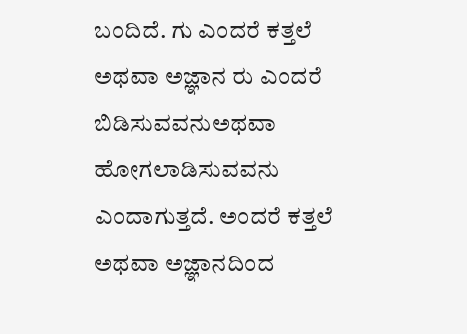ಬಂದಿದೆ. ಗು ಎಂದರೆ ಕತ್ತಲೆ ಅಥವಾ ಅಜ್ಞಾನ ರು ಎಂದರೆ ಬಿಡಿಸುವವನುಅಥವಾ ಹೋಗಲಾಡಿಸುವವನು ಎಂದಾಗುತ್ತದೆ. ಅಂದರೆ ಕತ್ತಲೆ ಅಥವಾ ಅಜ್ಞಾನದಿಂದ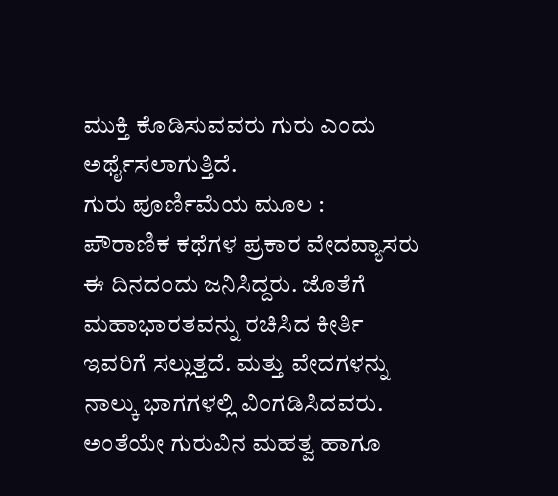ಮುಕ್ತಿ ಕೊಡಿಸುವವರು ಗುರು ಎಂದು ಅರ್ಥೈಸಲಾಗುತ್ತಿದೆ.
ಗುರು ಪೂರ್ಣಿಮೆಯ ಮೂಲ :
ಪೌರಾಣಿಕ ಕಥೆಗಳ ಪ್ರಕಾರ ವೇದವ್ಯಾಸರು ಈ ದಿನದಂದು ಜನಿಸಿದ್ದರು. ಜೊತೆಗೆ ಮಹಾಭಾರತವನ್ನು ರಚಿಸಿದ ಕೀರ್ತಿ ಇವರಿಗೆ ಸಲ್ಲುತ್ತದೆ. ಮತ್ತು ವೇದಗಳನ್ನು ನಾಲ್ಕು ಭಾಗಗಳಲ್ಲಿ ವಿಂಗಡಿಸಿದವರು. ಅಂತೆಯೇ ಗುರುವಿನ ಮಹತ್ವ ಹಾಗೂ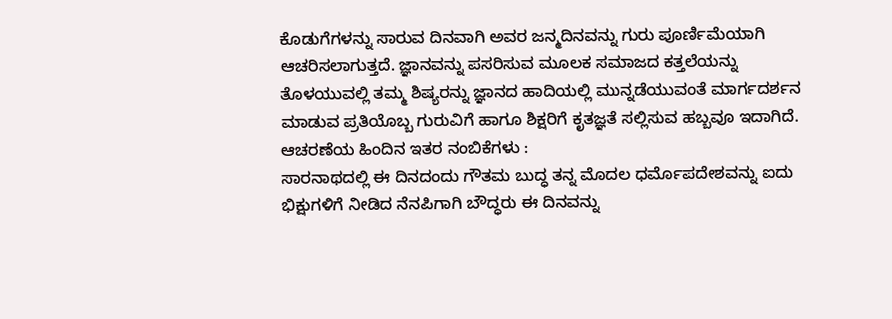ಕೊಡುಗೆಗಳನ್ನು ಸಾರುವ ದಿನವಾಗಿ ಅವರ ಜನ್ಮದಿನವನ್ನು ಗುರು ಪೂರ್ಣಿಮೆಯಾಗಿ ಆಚರಿಸಲಾಗುತ್ತದೆ. ಜ್ಞಾನವನ್ನು ಪಸರಿಸುವ ಮೂಲಕ ಸಮಾಜದ ಕತ್ತಲೆಯನ್ನು ತೊಳಯುವಲ್ಲಿ ತಮ್ಮ ಶಿಷ್ಯರನ್ನು ಜ್ಞಾನದ ಹಾದಿಯಲ್ಲಿ ಮುನ್ನಡೆಯುವಂತೆ ಮಾರ್ಗದರ್ಶನ ಮಾಡುವ ಪ್ರತಿಯೊಬ್ಬ ಗುರುವಿಗೆ ಹಾಗೂ ಶಿಕ್ಷರಿಗೆ ಕೃತಜ್ಞತೆ ಸಲ್ಲಿಸುವ ಹಬ್ಬವೂ ಇದಾಗಿದೆ.
ಆಚರಣೆಯ ಹಿಂದಿನ ಇತರ ನಂಬಿಕೆಗಳು :
ಸಾರನಾಥದಲ್ಲಿ ಈ ದಿನದಂದು ಗೌತಮ ಬುದ್ಧ ತನ್ನ ಮೊದಲ ಧರ್ಮೊಪದೇಶವನ್ನು ಐದು ಭಿಕ್ಷುಗಳಿಗೆ ನೀಡಿದ ನೆನಪಿಗಾಗಿ ಬೌದ್ಧರು ಈ ದಿನವನ್ನು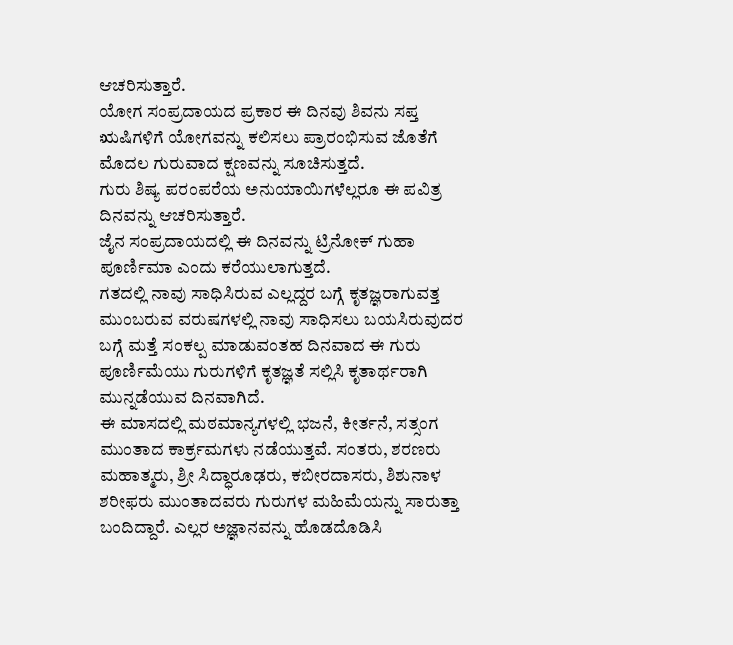ಆಚರಿಸುತ್ತಾರೆ.
ಯೋಗ ಸಂಪ್ರದಾಯದ ಪ್ರಕಾರ ಈ ದಿನವು ಶಿವನು ಸಪ್ತ ಋಷಿಗಳಿಗೆ ಯೋಗವನ್ನು ಕಲಿಸಲು ಪ್ರಾರಂಭಿಸುವ ಜೊತೆಗೆ ಮೊದಲ ಗುರುವಾದ ಕ್ಷಣವನ್ನು ಸೂಚಿಸುತ್ತದೆ.
ಗುರು ಶಿಷ್ಯ ಪರಂಪರೆಯ ಅನುಯಾಯಿಗಳೆಲ್ಲರೂ ಈ ಪವಿತ್ರ ದಿನವನ್ನು ಆಚರಿಸುತ್ತಾರೆ.
ಜೈನ ಸಂಪ್ರದಾಯದಲ್ಲಿ ಈ ದಿನವನ್ನು ಟ್ರಿನೋಕ್ ಗುಹಾ ಪೂರ್ಣಿಮಾ ಎಂದು ಕರೆಯುಲಾಗುತ್ತದೆ.
ಗತದಲ್ಲಿ ನಾವು ಸಾಧಿಸಿರುವ ಎಲ್ಲದ್ದರ ಬಗ್ಗೆ ಕೃತಜ್ಞರಾಗುವತ್ತ ಮುಂಬರುವ ವರುಷಗಳಲ್ಲಿ ನಾವು ಸಾಧಿಸಲು ಬಯಸಿರುವುದರ ಬಗ್ಗೆ ಮತ್ತೆ ಸಂಕಲ್ಪ ಮಾಡುವಂತಹ ದಿನವಾದ ಈ ಗುರು ಪೂರ್ಣಿಮೆಯು ಗುರುಗಳಿಗೆ ಕೃತಜ್ಞತೆ ಸಲ್ಲಿಸಿ ಕೃತಾರ್ಥರಾಗಿ ಮುನ್ನಡೆಯುವ ದಿನವಾಗಿದೆ.
ಈ ಮಾಸದಲ್ಲಿ ಮಠಮಾನ್ಯಗಳಲ್ಲಿ ಭಜನೆ, ಕೀರ್ತನೆ, ಸತ್ಸಂಗ ಮುಂತಾದ ಕಾರ್ಕ್ರಮಗಳು ನಡೆಯುತ್ತವೆ. ಸಂತರು, ಶರಣರು ಮಹಾತ್ಮರು, ಶ್ರೀ ಸಿದ್ಧಾರೂಢರು, ಕಬೀರದಾಸರು, ಶಿಶುನಾಳ ಶರೀಫರು ಮುಂತಾದವರು ಗುರುಗಳ ಮಹಿಮೆಯನ್ನು ಸಾರುತ್ತಾ ಬಂದಿದ್ದಾರೆ. ಎಲ್ಲರ ಅಜ್ಞಾನವನ್ನು ಹೊಡದೊಡಿಸಿ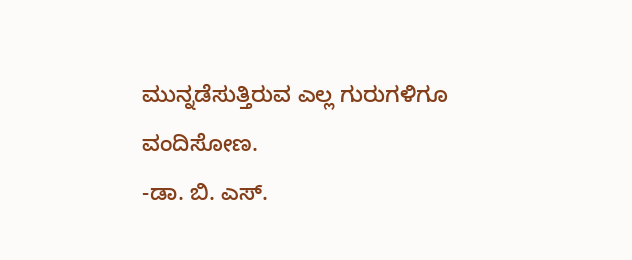ಮುನ್ನಡೆಸುತ್ತಿರುವ ಎಲ್ಲ ಗುರುಗಳಿಗೂ ವಂದಿಸೋಣ.
-ಡಾ. ಬಿ. ಎಸ್.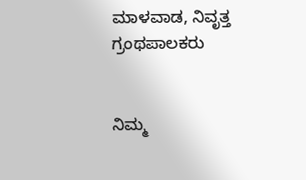ಮಾಳವಾಡ, ನಿವೃತ್ತ ಗ್ರಂಥಪಾಲಕರು


ನಿಮ್ಮ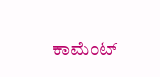ಕಾಮೆಂಟ್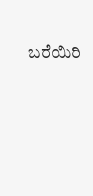ಬರೆಯಿರಿ